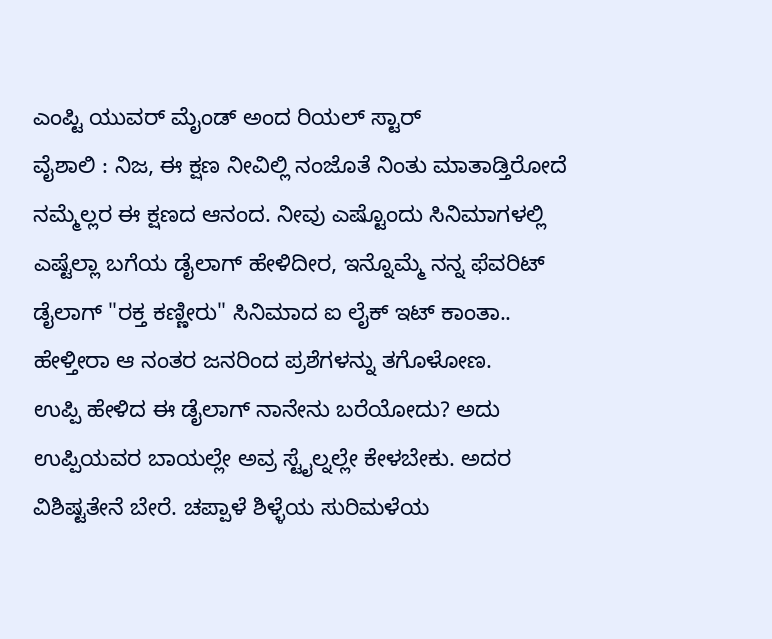ಎಂಪ್ಟಿ ಯುವರ್ ಮೈಂಡ್ ಅಂದ ರಿಯಲ್ ಸ್ಟಾರ್
ವೈಶಾಲಿ : ನಿಜ, ಈ ಕ್ಷಣ ನೀವಿಲ್ಲಿ ನಂಜೊತೆ ನಿಂತು ಮಾತಾಡ್ತಿರೋದೆ ನಮ್ಮೆಲ್ಲರ ಈ ಕ್ಷಣದ ಆನಂದ. ನೀವು ಎಷ್ಟೊಂದು ಸಿನಿಮಾಗಳಲ್ಲಿ ಎಷ್ಟೆಲ್ಲಾ ಬಗೆಯ ಡೈಲಾಗ್ ಹೇಳಿದೀರ, ಇನ್ನೊಮ್ಮೆ ನನ್ನ ಫೆವರಿಟ್ ಡೈಲಾಗ್ "ರಕ್ತ ಕಣ್ಣೀರು" ಸಿನಿಮಾದ ಐ ಲೈಕ್ ಇಟ್ ಕಾಂತಾ.. ಹೇಳ್ತೀರಾ ಆ ನಂತರ ಜನರಿಂದ ಪ್ರಶೆಗಳನ್ನು ತಗೊಳೋಣ.
ಉಪ್ಪಿ ಹೇಳಿದ ಈ ಡೈಲಾಗ್ ನಾನೇನು ಬರೆಯೋದು? ಅದು ಉಪ್ಪಿಯವರ ಬಾಯಲ್ಲೇ ಅವ್ರ ಸ್ಟೈಲ್ನಲ್ಲೇ ಕೇಳಬೇಕು. ಅದರ ವಿಶಿಷ್ಟತೇನೆ ಬೇರೆ. ಚಪ್ಪಾಳೆ ಶಿಳ್ಳೆಯ ಸುರಿಮಳೆಯ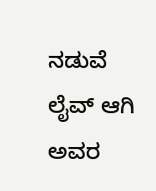ನಡುವೆ ಲೈವ್ ಆಗಿ ಅವರ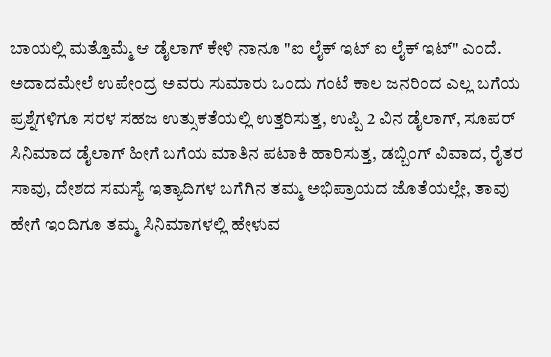ಬಾಯಲ್ಲಿ ಮತ್ತೊಮ್ಮೆ ಆ ಡೈಲಾಗ್ ಕೇಳಿ ನಾನೂ "ಐ ಲೈಕ್ ಇಟ್ ಐ ಲೈಕ್ ಇಟ್" ಎಂದೆ.
ಅದಾದಮೇಲೆ ಉಪೇಂದ್ರ ಅವರು ಸುಮಾರು ಒಂದು ಗಂಟೆ ಕಾಲ ಜನರಿಂದ ಎಲ್ಲ ಬಗೆಯ ಪ್ರಶ್ನೆಗಳಿಗೂ ಸರಳ ಸಹಜ ಉತ್ಸುಕತೆಯಲ್ಲಿ ಉತ್ತರಿಸುತ್ತ, ಉಪ್ಪಿ 2 ವಿನ ಡೈಲಾಗ್, ಸೂಪರ್ ಸಿನಿಮಾದ ಡೈಲಾಗ್ ಹೀಗೆ ಬಗೆಯ ಮಾತಿನ ಪಟಾಕಿ ಹಾರಿಸುತ್ತ, ಡಬ್ಬಿಂಗ್ ವಿವಾದ, ರೈತರ ಸಾವು, ದೇಶದ ಸಮಸ್ಯೆ ಇತ್ಯಾದಿಗಳ ಬಗೆಗಿನ ತಮ್ಮ ಅಭಿಪ್ರಾಯದ ಜೊತೆಯಲ್ಲೇ, ತಾವು ಹೇಗೆ ಇಂದಿಗೂ ತಮ್ಮ ಸಿನಿಮಾಗಳಲ್ಲಿ ಹೇಳುವ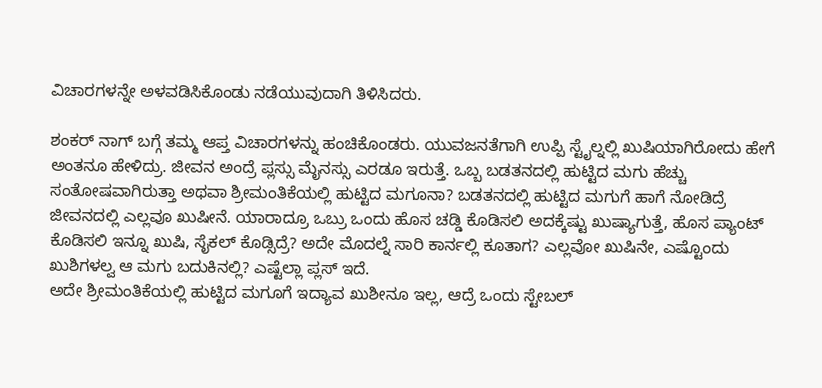ವಿಚಾರಗಳನ್ನೇ ಅಳವಡಿಸಿಕೊಂಡು ನಡೆಯುವುದಾಗಿ ತಿಳಿಸಿದರು.

ಶಂಕರ್ ನಾಗ್ ಬಗ್ಗೆ ತಮ್ಮ ಆಪ್ತ ವಿಚಾರಗಳನ್ನು ಹಂಚಿಕೊಂಡರು. ಯುವಜನತೆಗಾಗಿ ಉಪ್ಪಿ ಸ್ಟೈಲ್ನಲ್ಲಿ ಖುಷಿಯಾಗಿರೋದು ಹೇಗೆ ಅಂತನೂ ಹೇಳಿದ್ರು. ಜೀವನ ಅಂದ್ರೆ ಪ್ಲಸ್ಸು ಮೈನಸ್ಸು ಎರಡೂ ಇರುತ್ತೆ. ಒಬ್ಬ ಬಡತನದಲ್ಲಿ ಹುಟ್ಟಿದ ಮಗು ಹೆಚ್ಚು ಸಂತೋಷವಾಗಿರುತ್ತಾ ಅಥವಾ ಶ್ರೀಮಂತಿಕೆಯಲ್ಲಿ ಹುಟ್ಟಿದ ಮಗೂನಾ? ಬಡತನದಲ್ಲಿ ಹುಟ್ಟಿದ ಮಗುಗೆ ಹಾಗೆ ನೋಡಿದ್ರೆ ಜೀವನದಲ್ಲಿ ಎಲ್ಲವೂ ಖುಷೀನೆ. ಯಾರಾದ್ರೂ ಒಬ್ರು ಒಂದು ಹೊಸ ಚಡ್ಡಿ ಕೊಡಿಸಲಿ ಅದಕ್ಕೆಷ್ಟು ಖುಷ್ಯಾಗುತ್ತೆ, ಹೊಸ ಪ್ಯಾಂಟ್ ಕೊಡಿಸಲಿ ಇನ್ನೂ ಖುಷಿ, ಸೈಕಲ್ ಕೊಡ್ಸಿದ್ರೆ? ಅದೇ ಮೊದಲ್ನೆ ಸಾರಿ ಕಾರ್ನಲ್ಲಿ ಕೂತಾಗ? ಎಲ್ಲವೋ ಖುಷಿನೇ, ಎಷ್ಟೊಂದು ಖುಶಿಗಳಲ್ವ ಆ ಮಗು ಬದುಕಿನಲ್ಲಿ? ಎಷ್ಟೆಲ್ಲಾ ಪ್ಲಸ್ ಇದೆ.
ಅದೇ ಶ್ರೀಮಂತಿಕೆಯಲ್ಲಿ ಹುಟ್ಟಿದ ಮಗೂಗೆ ಇದ್ಯಾವ ಖುಶೀನೂ ಇಲ್ಲ, ಆದ್ರೆ ಒಂದು ಸ್ಟೇಬಲ್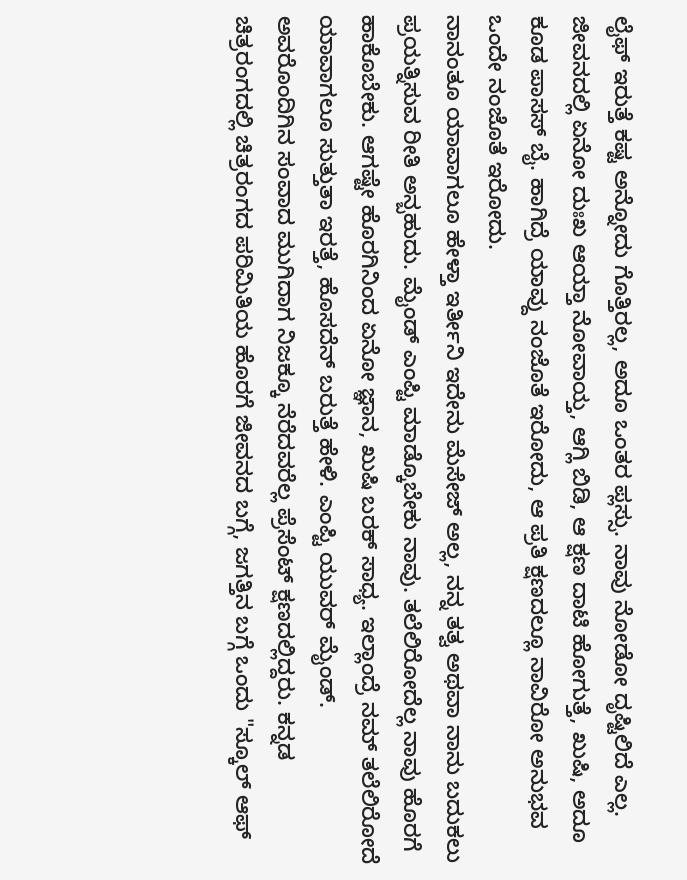ಲೈಫ್ ಇರುತ್ತೆ ಕಷ್ಟ ಅನ್ನೋದು ಗೊತ್ತಿರಲ್ಲ, ಅದೂ ಒಂತರ ಪ್ಲಸ್ಸು. ನಾವು ನೋಡೋ ದೃಷ್ಟಿಲಿದೆ ಎಲ್ಲ. ಜೀವನದಲ್ಲಿ ಏನೋ ದುಃಖ ಆಯ್ತಾ ನೋವಾಯ್ತ, ಆಗ್ಲಿ ಬಿಡಿ, ಆ ಕ್ಷಣ ದಾಟಿ ಹೋಗುತ್ತೆ, ಖುಷಿ, ಅದೂ ಕೂಡ ಪಾಸಸ್ ಬೈ. ಹಾಗಿದ್ರೆ ಯಾವ್ದು ನಂಜೊತೆ ಇರೋದು, ಆ ಪ್ರತಿ ಕ್ಷಣದಲ್ಲೂ ನಾವಿರೋ ಅನುಭವ ಒಂದೇ ನಂಜೊತೆ ಇರೋದು.
ನಾನಂತೂ ಯಾವಾಗಲೂ ಹೇಳ್ತಾ ಇರ್ತೀನಿ ಇದೇನು ಮೆಸೇಜ್ ಅಲ್ಲ, ನನ್ನ ತತ್ವ ಅಥವಾ ನಾನು ಬದುಕಲು ಪ್ರಯತ್ನಿಸುವ ರೀತಿ ಅನ್ಬಹುದು. ಮೈಂಡ್ ಎಂಪ್ಟಿ ಮಾಡ್ಕೊಬೇಕು ನಾವು. ತಲೆಲಿರೋದೆಲ್ಲ ನಾವು ಹೊರಗೆ ಹಾಕೊಬೇಕು. ಆಗಷ್ಟೇ ಹೊರಗಿನಿಂದ ಏನೋ ಜ್ಞಾನ, ಖುಷಿ ಬರಕ್ ಸಾಧ್ಯ. ಇಲ್ಲಾಂದ್ರೆ ನಮ್ ತಲೆಲಿರೋದೆ ಯಾವಾಗಲೂ ಸುತ್ತುತಾ ಇರತ್ತೆ, ಹೊಸದೆನ್ ಬರುತ್ತೆ ಹೇಳಿ. ಎಂಪ್ಟಿ ಯುವರ್ ಮೈಂಡ್.
ಅವರೊಂದಿಗಿನ ಸಂವಾದ ಮುಗಿದಾಗ ನಿಜಕ್ಕೂ ನೆರೆದವರೆಲ್ಲ ಪ್ರೆಸೆಂಟ್ ಕ್ಷಣದಲ್ಲಿದ್ದರು. ಕನ್ನಡ ಚಿತ್ರರಂಗದಲ್ಲಿ ಚಿತ್ರರಂಗದ ಪರಿಮಿತಿಯ ಹೊರಗೆ ಜೀವನದ ಬಗ್ಗೆ, ಜಗತ್ತಿನ ಬಗ್ಗೆ ಒಂದು "ಸ್ಕೂಲ್ ಆಫ್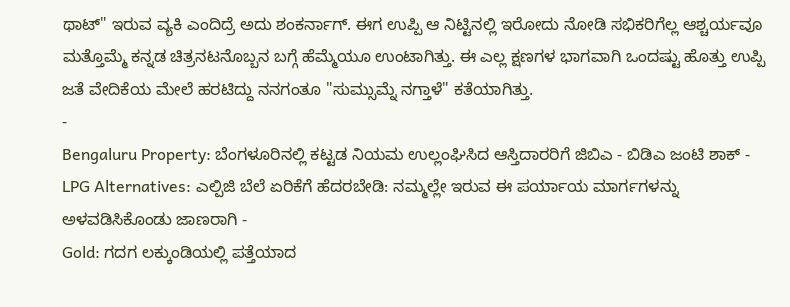ಥಾಟ್" ಇರುವ ವ್ಯಕಿ ಎಂದಿದ್ರೆ ಅದು ಶಂಕರ್ನಾಗ್. ಈಗ ಉಪ್ಪಿ ಆ ನಿಟ್ಟಿನಲ್ಲಿ ಇರೋದು ನೋಡಿ ಸಭಿಕರಿಗೆಲ್ಲ ಆಶ್ಚರ್ಯವೂ ಮತ್ತೊಮ್ಮೆ ಕನ್ನಡ ಚಿತ್ರನಟನೊಬ್ಬನ ಬಗ್ಗೆ ಹೆಮ್ಮೆಯೂ ಉಂಟಾಗಿತ್ತು. ಈ ಎಲ್ಲ ಕ್ಷಣಗಳ ಭಾಗವಾಗಿ ಒಂದಷ್ಟು ಹೊತ್ತು ಉಪ್ಪಿ ಜತೆ ವೇದಿಕೆಯ ಮೇಲೆ ಹರಟಿದ್ದು ನನಗಂತೂ "ಸುಮ್ಸುಮ್ನೆ ನಗ್ತಾಳೆ" ಕತೆಯಾಗಿತ್ತು.
-
Bengaluru Property: ಬೆಂಗಳೂರಿನಲ್ಲಿ ಕಟ್ಟಡ ನಿಯಮ ಉಲ್ಲಂಘಿಸಿದ ಆಸ್ತಿದಾರರಿಗೆ ಜಿಬಿಎ - ಬಿಡಿಎ ಜಂಟಿ ಶಾಕ್ -
LPG Alternatives: ಎಲ್ಪಿಜಿ ಬೆಲೆ ಏರಿಕೆಗೆ ಹೆದರಬೇಡಿ: ನಮ್ಮಲ್ಲೇ ಇರುವ ಈ ಪರ್ಯಾಯ ಮಾರ್ಗಗಳನ್ನು ಅಳವಡಿಸಿಕೊಂಡು ಜಾಣರಾಗಿ -
Gold: ಗದಗ ಲಕ್ಕುಂಡಿಯಲ್ಲಿ ಪತ್ತೆಯಾದ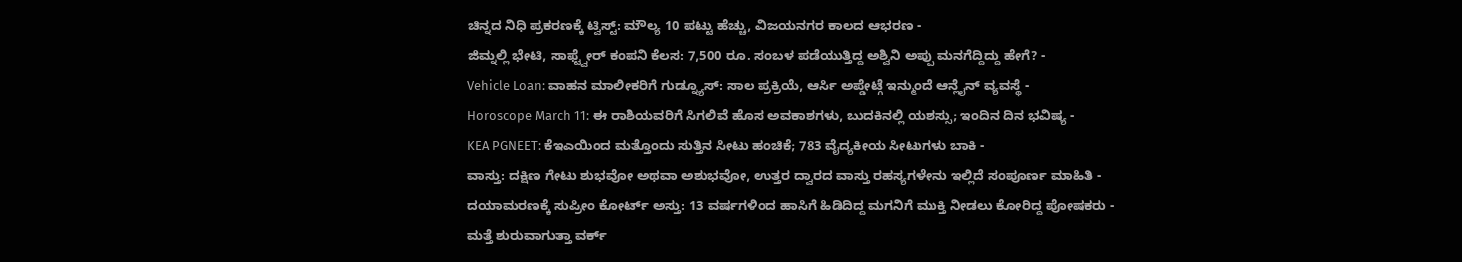ಚಿನ್ನದ ನಿಧಿ ಪ್ರಕರಣಕ್ಕೆ ಟ್ವಿಸ್ಟ್: ಮೌಲ್ಯ 10 ಪಟ್ಟು ಹೆಚ್ಚು, ವಿಜಯನಗರ ಕಾಲದ ಆಭರಣ -
ಜಿಮ್ನಲ್ಲಿ ಭೇಟಿ, ಸಾಫ್ಟ್ವೇರ್ ಕಂಪನಿ ಕೆಲಸ: 7,500 ರೂ. ಸಂಬಳ ಪಡೆಯುತ್ತಿದ್ದ ಅಶ್ವಿನಿ ಅಪ್ಪು ಮನಗೆದ್ದಿದ್ದು ಹೇಗೆ? -
Vehicle Loan: ವಾಹನ ಮಾಲೀಕರಿಗೆ ಗುಡ್ನ್ಯೂಸ್: ಸಾಲ ಪ್ರಕ್ರಿಯೆ, ಆರ್ಸಿ ಅಪ್ಡೇಟ್ಗೆ ಇನ್ಮುಂದೆ ಆನ್ಲೈನ್ ವ್ಯವಸ್ಥೆ -
Horoscope March 11: ಈ ರಾಶಿಯವರಿಗೆ ಸಿಗಲಿವೆ ಹೊಸ ಅವಕಾಶಗಳು, ಬುದಕಿನಲ್ಲಿ ಯಶಸ್ಸು; ಇಂದಿನ ದಿನ ಭವಿಷ್ಯ -
KEA PGNEET: ಕೆಇಎಯಿಂದ ಮತ್ತೊಂದು ಸುತ್ತಿನ ಸೀಟು ಹಂಚಿಕೆ; 783 ವೈದ್ಯಕೀಯ ಸೀಟುಗಳು ಬಾಕಿ -
ವಾಸ್ತು: ದಕ್ಷಿಣ ಗೇಟು ಶುಭವೋ ಅಥವಾ ಅಶುಭವೋ, ಉತ್ತರ ದ್ವಾರದ ವಾಸ್ತು ರಹಸ್ಯಗಳೇನು ಇಲ್ಲಿದೆ ಸಂಪೂರ್ಣ ಮಾಹಿತಿ -
ದಯಾಮರಣಕ್ಕೆ ಸುಪ್ರೀಂ ಕೋರ್ಟ್ ಅಸ್ತು: 13 ವರ್ಷಗಳಿಂದ ಹಾಸಿಗೆ ಹಿಡಿದಿದ್ದ ಮಗನಿಗೆ ಮುಕ್ತಿ ನೀಡಲು ಕೋರಿದ್ದ ಪೋಷಕರು -
ಮತ್ತೆ ಶುರುವಾಗುತ್ತಾ ವರ್ಕ್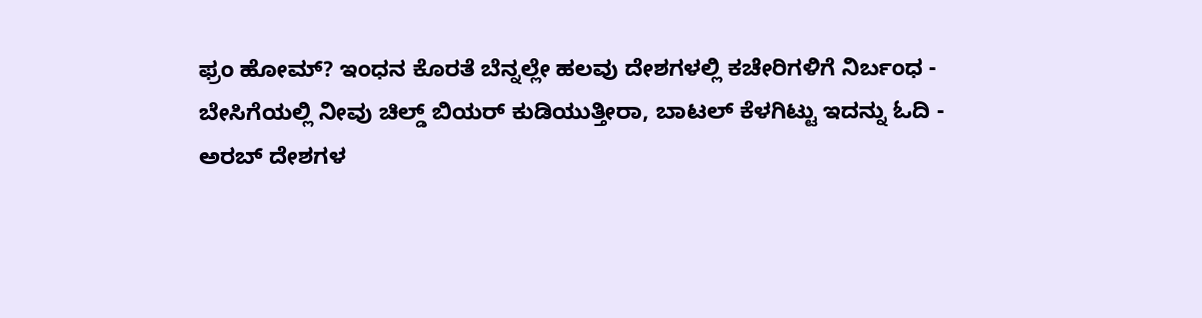ಫ್ರಂ ಹೋಮ್? ಇಂಧನ ಕೊರತೆ ಬೆನ್ನಲ್ಲೇ ಹಲವು ದೇಶಗಳಲ್ಲಿ ಕಚೇರಿಗಳಿಗೆ ನಿರ್ಬಂಧ -
ಬೇಸಿಗೆಯಲ್ಲಿ ನೀವು ಚಿಲ್ಡ್ ಬಿಯರ್ ಕುಡಿಯುತ್ತೀರಾ, ಬಾಟಲ್ ಕೆಳಗಿಟ್ಟು ಇದನ್ನು ಓದಿ -
ಅರಬ್ ದೇಶಗಳ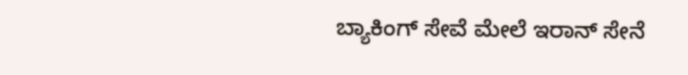ಬ್ಯಾಕಿಂಗ್ ಸೇವೆ ಮೇಲೆ ಇರಾನ್ ಸೇನೆ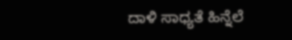ದಾಳಿ ಸಾಧ್ಯತೆ ಹಿನ್ನೆಲೆ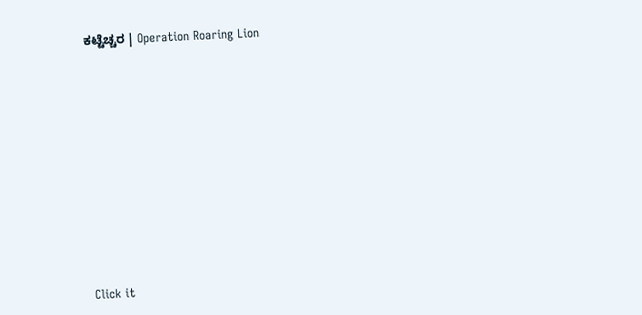ಕಟ್ಟೆಚ್ಚರ | Operation Roaring Lion












Click it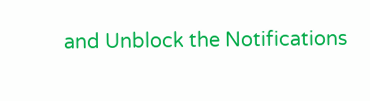and Unblock the Notifications